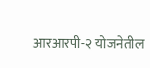आरआरपी-२ योजनेतील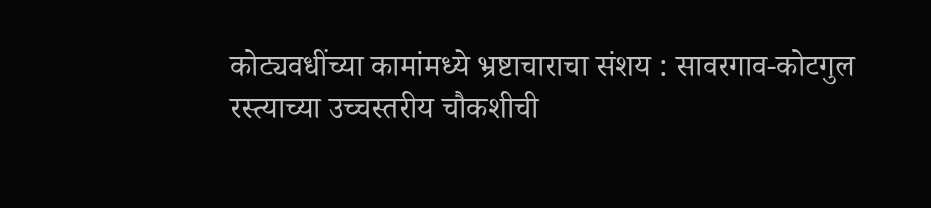कोट्यवधींच्या कामांमध्ये भ्रष्टाचाराचा संशय : सावरगाव-कोटगुल रस्त्याच्या उच्चस्तरीय चौकशीची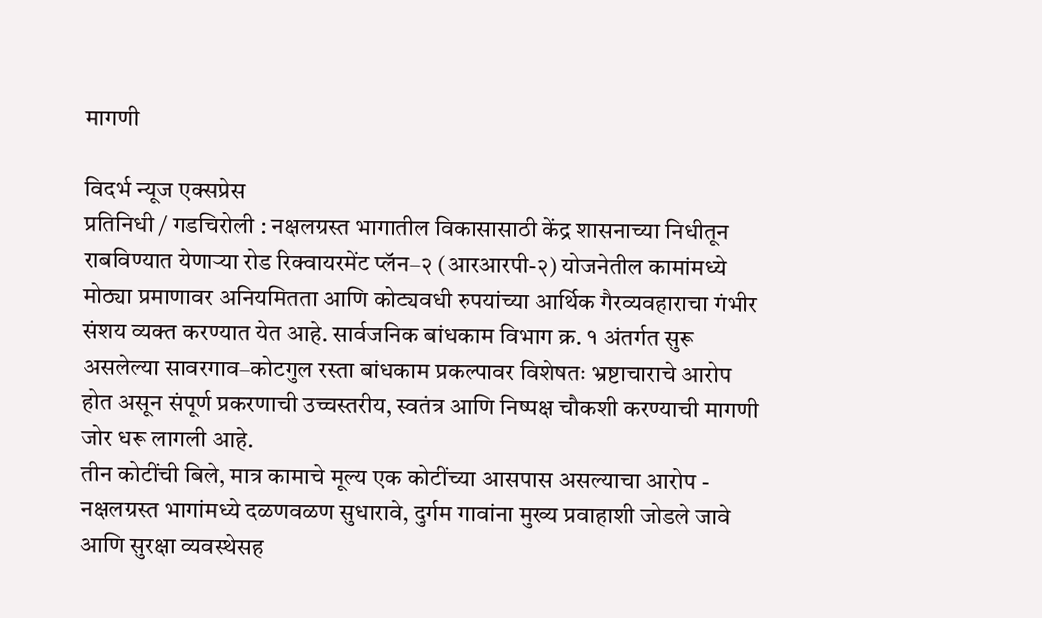मागणी

विदर्भ न्यूज एक्सप्रेस
प्रतिनिधी / गडचिरोली : नक्षलग्रस्त भागातील विकासासाठी केंद्र शासनाच्या निधीतून राबविण्यात येणाऱ्या रोड रिक्वायरमेंट प्लॅन–२ (आरआरपी-२) योजनेतील कामांमध्ये मोठ्या प्रमाणावर अनियमितता आणि कोट्यवधी रुपयांच्या आर्थिक गैरव्यवहाराचा गंभीर संशय व्यक्त करण्यात येत आहे. सार्वजनिक बांधकाम विभाग क्र. १ अंतर्गत सुरू असलेल्या सावरगाव–कोटगुल रस्ता बांधकाम प्रकल्पावर विशेषतः भ्रष्टाचाराचे आरोप होत असून संपूर्ण प्रकरणाची उच्चस्तरीय, स्वतंत्र आणि निष्पक्ष चौकशी करण्याची मागणी जोर धरू लागली आहे.
तीन कोटींची बिले, मात्र कामाचे मूल्य एक कोटींच्या आसपास असल्याचा आरोप -
नक्षलग्रस्त भागांमध्ये दळणवळण सुधारावे, दुर्गम गावांना मुख्य प्रवाहाशी जोडले जावे आणि सुरक्षा व्यवस्थेसह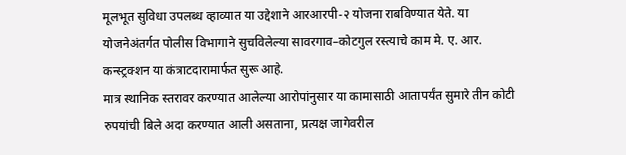मूलभूत सुविधा उपलब्ध व्हाव्यात या उद्देशाने आरआरपी-२ योजना राबविण्यात येते. या योजनेअंतर्गत पोलीस विभागाने सुचविलेल्या सावरगाव–कोटगुल रस्त्याचे काम मे. ए. आर. कन्स्ट्रक्शन या कंत्राटदारामार्फत सुरू आहे.
मात्र स्थानिक स्तरावर करण्यात आलेल्या आरोपांनुसार या कामासाठी आतापर्यंत सुमारे तीन कोटी रुपयांची बिले अदा करण्यात आली असताना, प्रत्यक्ष जागेवरील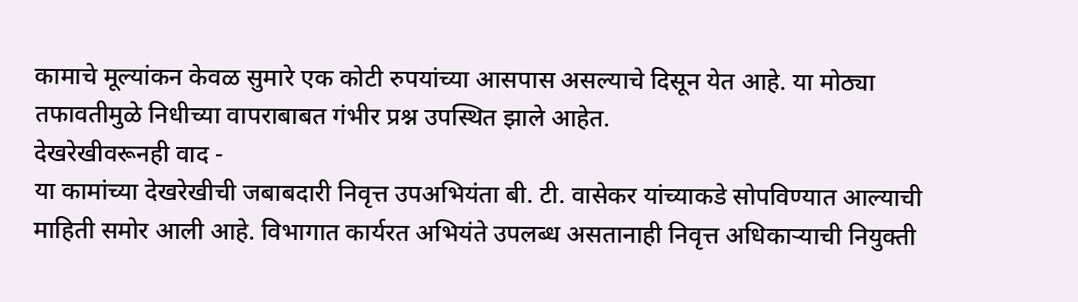कामाचे मूल्यांकन केवळ सुमारे एक कोटी रुपयांच्या आसपास असल्याचे दिसून येत आहे. या मोठ्या तफावतीमुळे निधीच्या वापराबाबत गंभीर प्रश्न उपस्थित झाले आहेत.
देखरेखीवरूनही वाद -
या कामांच्या देखरेखीची जबाबदारी निवृत्त उपअभियंता बी. टी. वासेकर यांच्याकडे सोपविण्यात आल्याची माहिती समोर आली आहे. विभागात कार्यरत अभियंते उपलब्ध असतानाही निवृत्त अधिकाऱ्याची नियुक्ती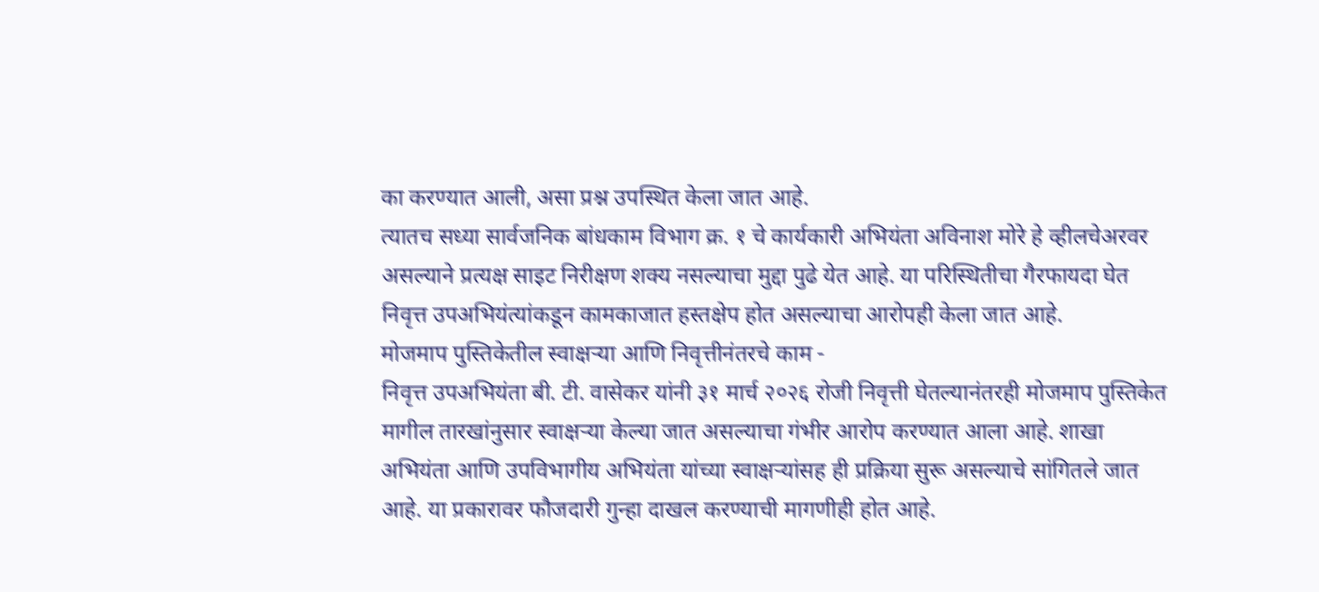का करण्यात आली, असा प्रश्न उपस्थित केला जात आहे.
त्यातच सध्या सार्वजनिक बांधकाम विभाग क्र. १ चे कार्यकारी अभियंता अविनाश मोरे हे व्हीलचेअरवर असल्याने प्रत्यक्ष साइट निरीक्षण शक्य नसल्याचा मुद्दा पुढे येत आहे. या परिस्थितीचा गैरफायदा घेत निवृत्त उपअभियंत्यांकडून कामकाजात हस्तक्षेप होत असल्याचा आरोपही केला जात आहे.
मोजमाप पुस्तिकेतील स्वाक्षऱ्या आणि निवृत्तीनंतरचे काम -
निवृत्त उपअभियंता बी. टी. वासेकर यांनी ३१ मार्च २०२६ रोजी निवृत्ती घेतल्यानंतरही मोजमाप पुस्तिकेत मागील तारखांनुसार स्वाक्षऱ्या केल्या जात असल्याचा गंभीर आरोप करण्यात आला आहे. शाखा अभियंता आणि उपविभागीय अभियंता यांच्या स्वाक्षऱ्यांसह ही प्रक्रिया सुरू असल्याचे सांगितले जात आहे. या प्रकारावर फौजदारी गुन्हा दाखल करण्याची मागणीही होत आहे.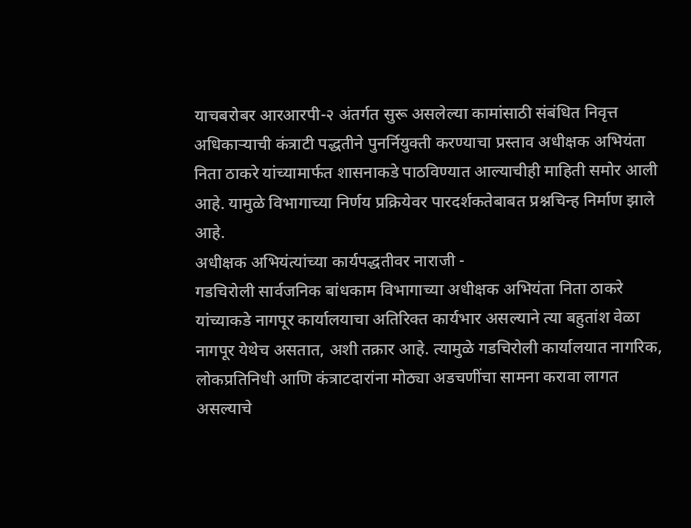याचबरोबर आरआरपी-२ अंतर्गत सुरू असलेल्या कामांसाठी संबंधित निवृत्त अधिकाऱ्याची कंत्राटी पद्धतीने पुनर्नियुक्ती करण्याचा प्रस्ताव अधीक्षक अभियंता निता ठाकरे यांच्यामार्फत शासनाकडे पाठविण्यात आल्याचीही माहिती समोर आली आहे. यामुळे विभागाच्या निर्णय प्रक्रियेवर पारदर्शकतेबाबत प्रश्नचिन्ह निर्माण झाले आहे.
अधीक्षक अभियंत्यांच्या कार्यपद्धतीवर नाराजी -
गडचिरोली सार्वजनिक बांधकाम विभागाच्या अधीक्षक अभियंता निता ठाकरे यांच्याकडे नागपूर कार्यालयाचा अतिरिक्त कार्यभार असल्याने त्या बहुतांश वेळा नागपूर येथेच असतात, अशी तक्रार आहे. त्यामुळे गडचिरोली कार्यालयात नागरिक, लोकप्रतिनिधी आणि कंत्राटदारांना मोठ्या अडचणींचा सामना करावा लागत असल्याचे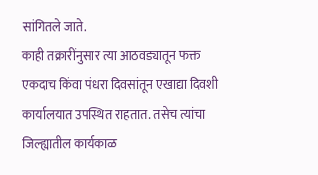सांगितले जाते.
काही तक्रारींनुसार त्या आठवड्यातून फक्त एकदाच किंवा पंधरा दिवसांतून एखाद्या दिवशी कार्यालयात उपस्थित राहतात. तसेच त्यांचा जिल्ह्यातील कार्यकाळ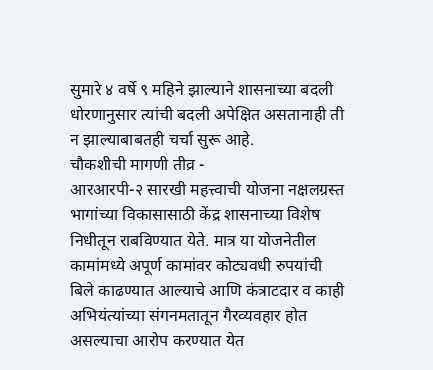सुमारे ४ वर्षे ९ महिने झाल्याने शासनाच्या बदली धोरणानुसार त्यांची बदली अपेक्षित असतानाही ती न झाल्याबाबतही चर्चा सुरू आहे.
चौकशीची मागणी तीव्र -
आरआरपी-२ सारखी महत्त्वाची योजना नक्षलग्रस्त भागांच्या विकासासाठी केंद्र शासनाच्या विशेष निधीतून राबविण्यात येते. मात्र या योजनेतील कामांमध्ये अपूर्ण कामांवर कोट्यवधी रुपयांची बिले काढण्यात आल्याचे आणि कंत्राटदार व काही अभियंत्यांच्या संगनमतातून गैरव्यवहार होत असल्याचा आरोप करण्यात येत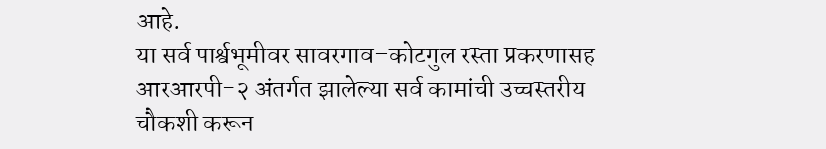आहे.
या सर्व पार्श्वभूमीवर सावरगाव–कोटगुल रस्ता प्रकरणासह आरआरपी-२ अंतर्गत झालेल्या सर्व कामांची उच्चस्तरीय चौकशी करून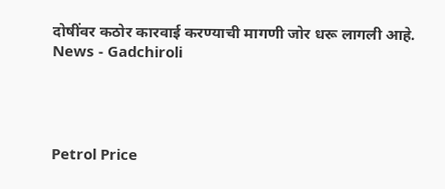दोषींवर कठोर कारवाई करण्याची मागणी जोर धरू लागली आहे.
News - Gadchiroli




Petrol Price